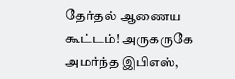தேர்தல் ஆணைய கூட்டம்! அருகருகே அமர்ந்த இபிஎஸ்,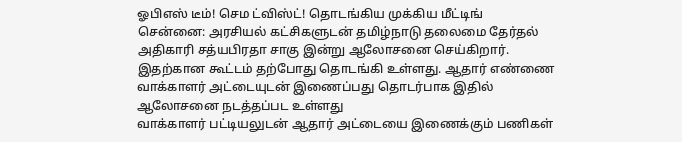ஓபிஎஸ் டீம்! செம ட்விஸ்ட்! தொடங்கிய முக்கிய மீட்டிங்
சென்னை: அரசியல் கட்சிகளுடன் தமிழ்நாடு தலைமை தேர்தல் அதிகாரி சத்யபிரதா சாகு இன்று ஆலோசனை செய்கிறார். இதற்கான கூட்டம் தற்போது தொடங்கி உள்ளது. ஆதார் எண்ணை வாக்காளர் அட்டையுடன் இணைப்பது தொடர்பாக இதில் ஆலோசனை நடத்தப்பட உள்ளது
வாக்காளர் பட்டியலுடன் ஆதார் அட்டையை இணைக்கும் பணிகள்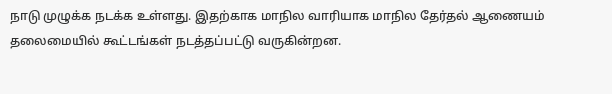நாடு முழுக்க நடக்க உள்ளது. இதற்காக மாநில வாரியாக மாநில தேர்தல் ஆணையம் தலைமையில் கூட்டங்கள் நடத்தப்பட்டு வருகின்றன.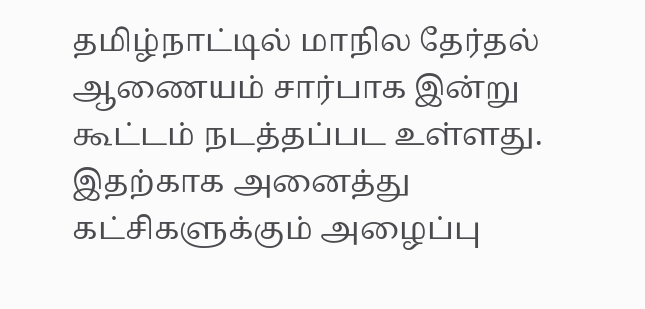தமிழ்நாட்டில் மாநில தேர்தல் ஆணையம் சார்பாக இன்று கூட்டம் நடத்தப்பட உள்ளது. இதற்காக அனைத்து கட்சிகளுக்கும் அழைப்பு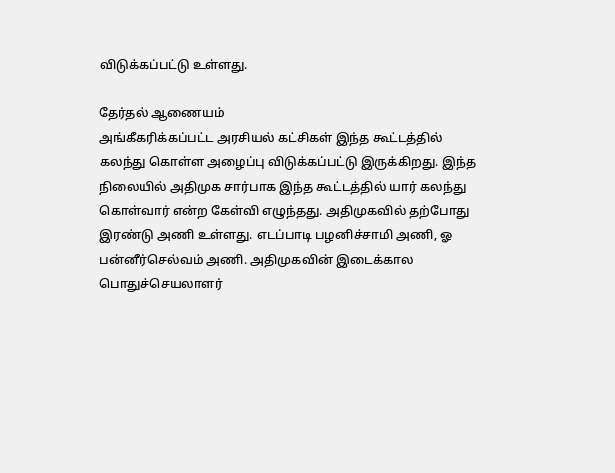விடுக்கப்பட்டு உள்ளது.

தேர்தல் ஆணையம்
அங்கீகரிக்கப்பட்ட அரசியல் கட்சிகள் இந்த கூட்டத்தில் கலந்து கொள்ள அழைப்பு விடுக்கப்பட்டு இருக்கிறது. இந்த நிலையில் அதிமுக சார்பாக இந்த கூட்டத்தில் யார் கலந்து கொள்வார் என்ற கேள்வி எழுந்தது. அதிமுகவில் தற்போது இரண்டு அணி உள்ளது. எடப்பாடி பழனிச்சாமி அணி, ஓ பன்னீர்செல்வம் அணி. அதிமுகவின் இடைக்கால பொதுச்செயலாளர்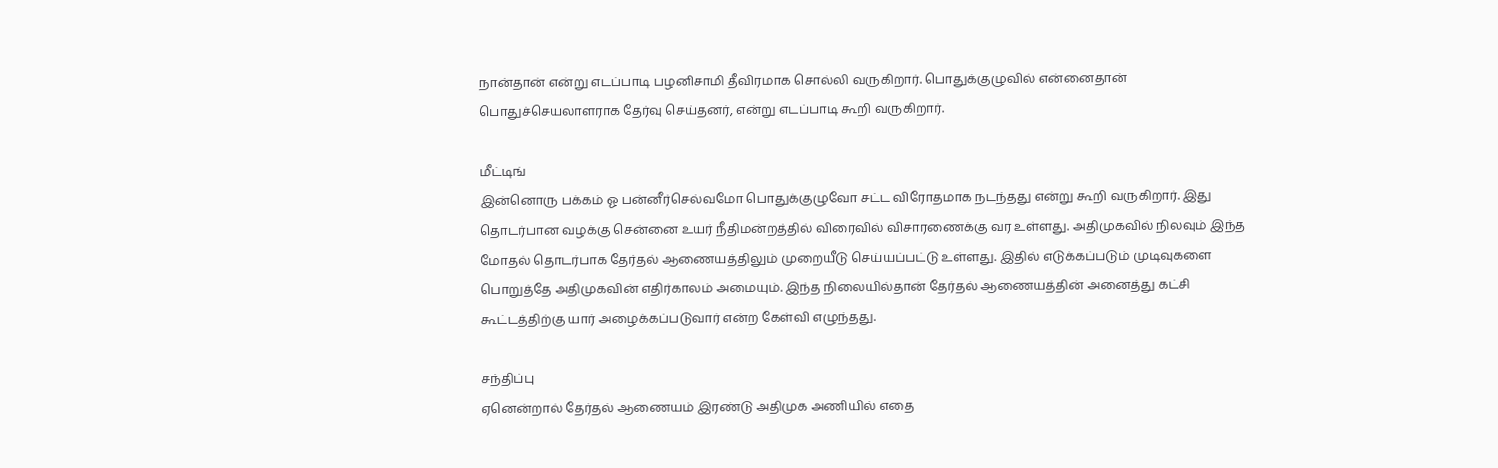நான்தான் என்று எடப்பாடி பழனிசாமி தீவிரமாக சொல்லி வருகிறார். பொதுக்குழுவில் என்னைதான் பொதுச்செயலாளராக தேர்வு செய்தனர், என்று எடப்பாடி கூறி வருகிறார்.

மீட்டிங்
இன்னொரு பக்கம் ஓ பன்னீர்செல்வமோ பொதுக்குழுவோ சட்ட விரோதமாக நடந்தது என்று கூறி வருகிறார். இது தொடர்பான வழக்கு சென்னை உயர் நீதிமன்றத்தில் விரைவில் விசாரணைக்கு வர உள்ளது. அதிமுகவில் நிலவும் இந்த மோதல் தொடர்பாக தேர்தல் ஆணையத்திலும் முறையீடு செய்யப்பட்டு உள்ளது. இதில் எடுக்கப்படும் முடிவுகளை பொறுத்தே அதிமுகவின் எதிர்காலம் அமையும். இந்த நிலையில்தான் தேர்தல் ஆணையத்தின் அனைத்து கட்சி கூட்டத்திற்கு யார் அழைக்கப்படுவார் என்ற கேள்வி எழுந்தது.

சந்திப்பு
ஏனென்றால் தேர்தல் ஆணையம் இரண்டு அதிமுக அணியில் எதை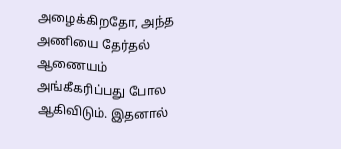அழைக்கிறதோ, அந்த அணியை தேர்தல் ஆணையம் அங்கீகரிப்பது போல ஆகிவிடும். இதனால்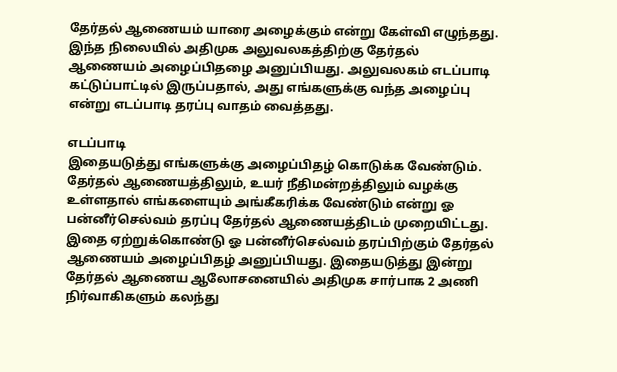தேர்தல் ஆணையம் யாரை அழைக்கும் என்று கேள்வி எழுந்தது. இந்த நிலையில் அதிமுக அலுவலகத்திற்கு தேர்தல் ஆணையம் அழைப்பிதழை அனுப்பியது. அலுவலகம் எடப்பாடி கட்டுப்பாட்டில் இருப்பதால், அது எங்களுக்கு வந்த அழைப்பு என்று எடப்பாடி தரப்பு வாதம் வைத்தது.

எடப்பாடி
இதையடுத்து எங்களுக்கு அழைப்பிதழ் கொடுக்க வேண்டும். தேர்தல் ஆணையத்திலும், உயர் நீதிமன்றத்திலும் வழக்கு உள்ளதால் எங்களையும் அங்கீகரிக்க வேண்டும் என்று ஓ பன்னீர்செல்வம் தரப்பு தேர்தல் ஆணையத்திடம் முறையிட்டது. இதை ஏற்றுக்கொண்டு ஓ பன்னீர்செல்வம் தரப்பிற்கும் தேர்தல் ஆணையம் அழைப்பிதழ் அனுப்பியது. இதையடுத்து இன்று தேர்தல் ஆணைய ஆலோசனையில் அதிமுக சார்பாக 2 அணி நிர்வாகிகளும் கலந்து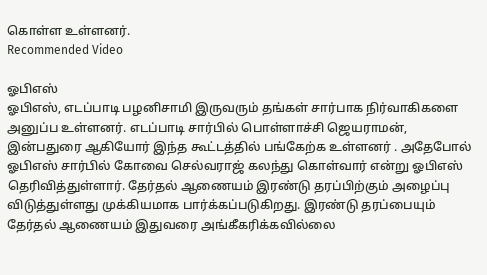கொள்ள உள்ளனர்.
Recommended Video

ஓபிஎஸ்
ஓபிஎஸ், எடப்பாடி பழனிசாமி இருவரும் தங்கள் சார்பாக நிர்வாகிகளை அனுப்ப உள்ளனர். எடப்பாடி சார்பில் பொள்ளாச்சி ஜெயராமன், இன்பதுரை ஆகியோர் இந்த கூட்டத்தில் பங்கேற்க உள்ளனர் . அதேபோல் ஓபிஎஸ் சார்பில் கோவை செல்வராஜ் கலந்து கொள்வார் என்று ஓபிஎஸ் தெரிவித்துள்ளார். தேர்தல் ஆணையம் இரண்டு தரப்பிற்கும் அழைப்பு விடுத்துள்ளது முக்கியமாக பார்க்கப்படுகிறது. இரண்டு தரப்பையும் தேர்தல் ஆணையம் இதுவரை அங்கீகரிக்கவில்லை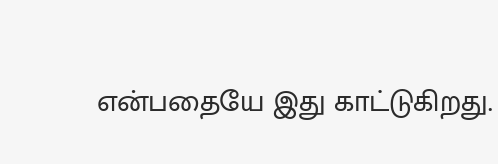என்பதையே இது காட்டுகிறது.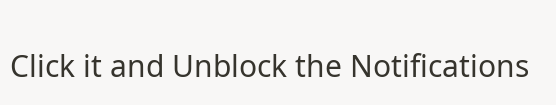Click it and Unblock the Notifications